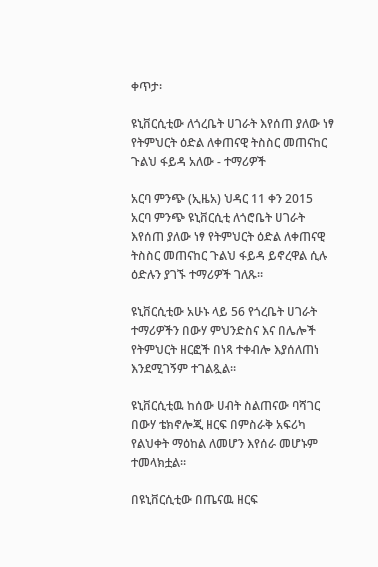ቀጥታ፡

ዩኒቨርሲቲው ለጎረቤት ሀገራት እየሰጠ ያለው ነፃ የትምህርት ዕድል ለቀጠናዊ ትስስር መጠናከር ጉልህ ፋይዳ አለው - ተማሪዎች

አርባ ምንጭ (ኢዜአ) ህዳር 11 ቀን 2015 አርባ ምንጭ ዩኒቨርሲቲ ለጎሮቤት ሀገራት እየሰጠ ያለው ነፃ የትምህርት ዕድል ለቀጠናዊ ትስስር መጠናከር ጉልህ ፋይዳ ይኖረዋል ሲሉ ዕድሉን ያገኙ ተማሪዎች ገለጹ።

ዩኒቨርሲቲው አሁኑ ላይ 56 የጎረቤት ሀገራት ተማሪዎችን በውሃ ምህንድስና እና በሌሎች የትምህርት ዘርፎች በነጻ ተቀብሎ እያሰለጠነ እንደሚገኝም ተገልጿል።

ዩኒቨርሲቲዉ ከሰው ሀብት ስልጠናው ባሻገር በውሃ ቴክኖሎጂ ዘርፍ በምስራቅ አፍሪካ የልህቀት ማዕከል ለመሆን እየሰራ መሆኑም ተመላክቷል።

በዩኒቨርሲቲው በጤናዉ ዘርፍ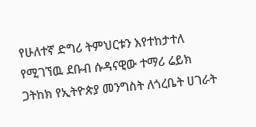የሁለተኛ ድግሪ ትምህርቱን እየተከታተለ የሚገኘዉ ደቡብ ሱዳናዊው ተማሪ ሬይክ ጋትከክ የኢትዮጵያ መንግስት ለጎረቤት ሀገራት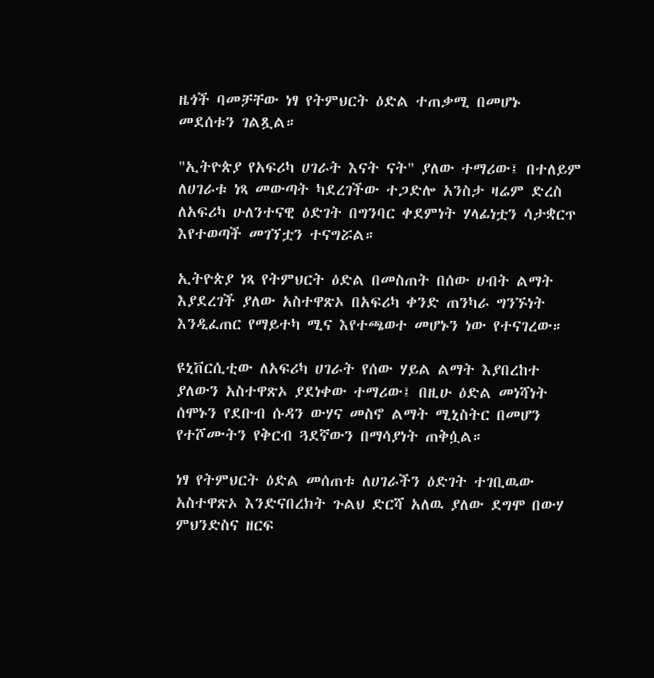ዜጎች ባመቻቸው ነፃ የትምህርት ዕድል ተጠቃሚ በመሆኑ መደሰቱን ገልጿል።

"ኢትዮጵያ የአፍሪካ ሀገራት እናት ናት" ያለው ተማሪው፤ በተለይም ለሀገራቱ ነጻ መውጣት ካደረገችው ተጋድሎ አንስታ ዛሬም ድረስ ለአፍሪካ ሁለንተናዊ ዕድገት በግንባር ቀደምነት ሃላፊነቷን ሳታቋርጥ እየተወጣች መገኘቷን ተናግሯል።

ኢትዮጵያ ነጻ የትምህርት ዕድል በመስጠት በሰው ሀብት ልማት እያደረገች ያለው አስተዋጽኦ በአፍሪካ ቀንድ ጠንካራ ግንኙነት እንዲፈጠር የማይተካ ሚና እየተጫወተ መሆኑን ነው የተናገረው።

ዩኒቨርሲቲው ለአፍሪካ ሀገራት የሰው ሃይል ልማት እያበረከተ ያለውን አስተዋጽኦ ያደነቀው ተማሪው፤ በዚሁ ዕድል መነሻነት ሰሞኑን የደቡብ ሱዳን ውሃና መስኖ ልማት ሚኒስትር በመሆን የተሾሙትን የቅርብ ጓደኛውን በማሳያነት ጠቅሷል።

ነፃ የትምህርት ዕድል መሰጠቱ ለሀገራችን ዕድገት ተገቢዉው አስተዋጽኦ እንድናበረክት ጉልህ ድርሻ አለዉ ያለው ደግሞ በውሃ ምህንድስና ዘርፍ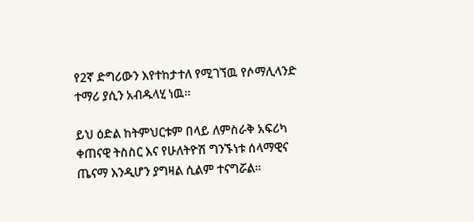የ2ኛ ድግሪውን እየተከታተለ የሚገኘዉ የሶማሊላንድ ተማሪ ያሲን አብዱላሂ ነዉ።

ይህ ዕድል ከትምህርቱም በላይ ለምስራቅ አፍሪካ ቀጠናዊ ትስስር እና የሁለትዮሽ ግንኙነቱ ሰላማዊና ጤናማ እንዲሆን ያግዛል ሲልም ተናግሯል።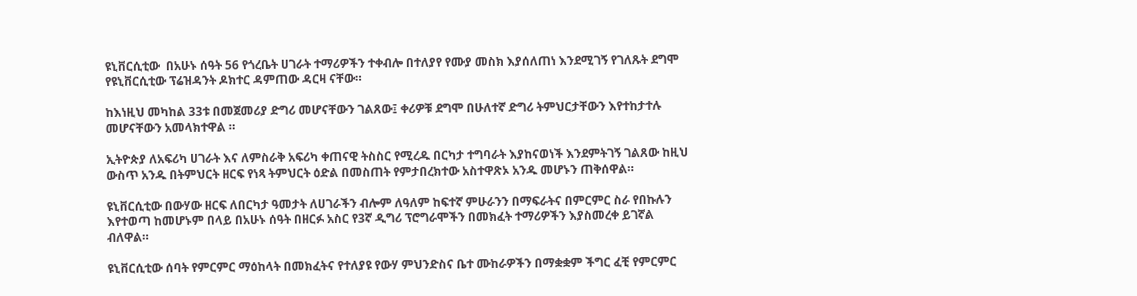ዩኒቨርሲቲው  በአሁኑ ሰዓት 56 የጎረቤት ሀገራት ተማሪዎችን ተቀብሎ በተለያየ የሙያ መስክ እያሰለጠነ እንደሚገኝ የገለጹት ደግሞ የዩኒቨርሲቲው ፕሬዝዳንት ዶክተር ዳምጠው ዳርዛ ናቸው።

ከእነዚህ መካከል 33ቱ በመጀመሪያ ድግሪ መሆናቸውን ገልጸው፤ ቀሪዎቹ ደግሞ በሁለተኛ ድግሪ ትምህርታቸውን እየተከታተሉ መሆናቸውን አመላክተዋል ።

ኢትዮጵያ ለአፍሪካ ሀገራት እና ለምስራቅ አፍሪካ ቀጠናዊ ትስስር የሚረዱ በርካታ ተግባራት እያከናወነች እንደምትገኝ ገልጸው ከዚህ ውስጥ አንዱ በትምህርት ዘርፍ የነጻ ትምህርት ዕድል በመስጠት የምታበረክተው አስተዋጽኦ አንዱ መሆኑን ጠቅሰዋል።

ዩኒቨርሲቲው በውሃው ዘርፍ ለበርካታ ዓመታት ለሀገራችን ብሎም ለዓለም ከፍተኛ ምሁራንን በማፍራትና በምርምር ስራ የበኩሉን እየተወጣ ከመሆኑም በላይ በአሁኑ ሰዓት በዘርፉ አስር የ3ኛ ዲግሪ ፕሮግራሞችን በመክፈት ተማሪዎችን እያስመረቀ ይገኛል  ብለዋል።

ዩኒቨርሲቲው ሰባት የምርምር ማዕከላት በመክፈትና የተለያዩ የውሃ ምህንድስና ቤተ ሙከራዎችን በማቋቋም ችግር ፈቺ የምርምር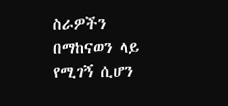ስራዎችን በማከናወን ላይ የሚገኝ ሲሆን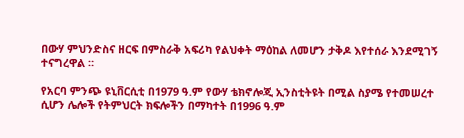በውሃ ምህንድስና ዘርፍ በምስራቅ አፍሪካ የልህቀት ማዕከል ለመሆን ታቅዶ እየተሰራ እንደሚገኝ ተናግረዋል ።

የአርባ ምንጭ ዩኒቨርሲቲ በ1979 ዓ.ም የውሃ ቴክኖሎጂ ኢንስቲትዩት በሚል ስያሜ የተመሠረተ ሲሆን ሌሎች የትምህርት ክፍሎችን በማካተት በ1996 ዓ.ም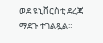ወደ ዩኒቨርስቲ ደረጃ ማደጉ ተገልጿል።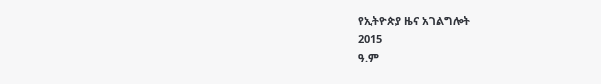የኢትዮጵያ ዜና አገልግሎት
2015
ዓ.ም